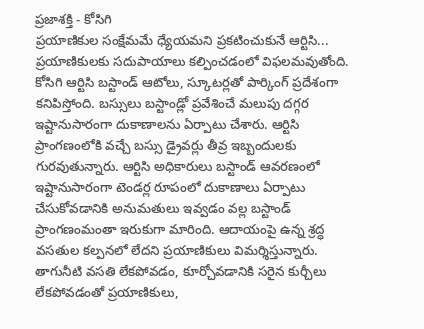ప్రజాశక్తి - కోసిగి
ప్రయాణికుల సంక్షేమమే ధ్యేయమని ప్రకటించుకునే ఆర్టిసి... ప్రయాణికులకు సదుపాయాలు కల్పించడంలో విఫలమవుతోంది. కోసిగి ఆర్టిసి బస్టాండ్ ఆటోలు, స్కూటర్లతో పార్కింగ్ ప్రదేశంగా కనిపిస్తోంది. బస్సులు బస్టాండ్లో ప్రవేశించే మలుపు దగ్గర ఇష్టానుసారంగా దుకాణాలను ఏర్పాటు చేశారు. ఆర్టిసి ప్రాంగణంలోకి వచ్చే బస్సు డ్రైవర్లు తీవ్ర ఇబ్బందులకు గురవుతున్నారు. ఆర్టిసి అధికారులు బస్టాండ్ ఆవరణంలో ఇష్టానుసారంగా టెండర్ల రూపంలో దుకాణాలు ఏర్పాటు చేసుకోవడానికి అనుమతులు ఇవ్వడం వల్ల బస్టాండ్ ప్రాంగణంమంతా ఇరుకుగా మారింది. ఆదాయంపై ఉన్న శ్రద్ధ వసతుల కల్పనలో లేదని ప్రయాణికులు విమర్శిస్తున్నారు. తాగునీటి వసతి లేకపోవడం, కూర్చోవడానికి సరైన కుర్చీలు లేకపోవడంతో ప్రయాణికులు,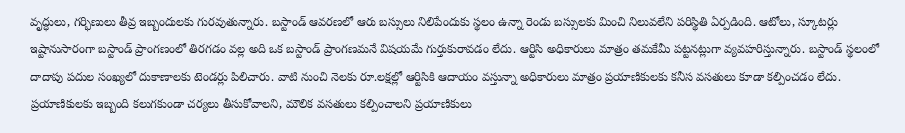వృద్ధులు, గర్భిణులు తీవ్ర ఇబ్బందులకు గురవుతున్నారు. బస్టాండ్ ఆవరణలో ఆరు బస్సులు నిలిపేందుకు స్థలం ఉన్నా రెండు బస్సులకు మించి నిలువలేని పరిస్థితి ఏర్పడింది. ఆటోలు, స్కూటర్లు ఇష్టానుసారంగా బస్టాండ్ ప్రాంగణంలో తిరగడం వల్ల అది ఒక బస్టాండ్ ప్రాంగణమనే విషయమే గుర్తుకురావడం లేదు. ఆర్టిసి అధికారులు మాత్రం తమకేమీ పట్టనట్లుగా వ్యవహరిస్తున్నారు. బస్టాండ్ స్థలంలో దాదాపు పదుల సంఖ్యలో దుకాణాలకు టెండర్లు పిలిచారు. వాటి నుంచి నెలకు రూ.లక్షల్లో ఆర్టిసికి ఆదాయం వస్తున్నా అధికారులు మాత్రం ప్రయాణికులకు కనీస వసతులు కూడా కల్పించడం లేదు. ప్రయాణికులకు ఇబ్బంది కలుగకుండా చర్యలు తీసుకోవాలని, మౌలిక వసతులు కల్పించాలని ప్రయాణికులు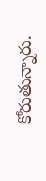కోరుతున్నారు.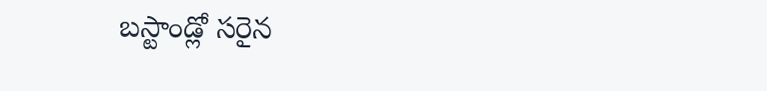బస్టాండ్లో సరైన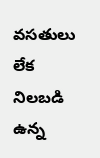వసతులు లేక నిలబడి ఉన్న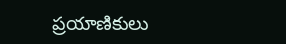ప్రయాణికులు